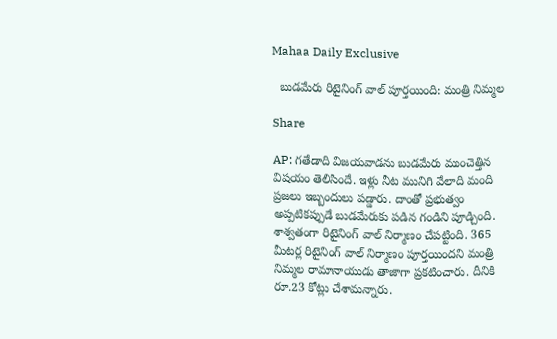Mahaa Daily Exclusive

  బుడమేరు రిటైనింగ్ వాల్ పూర్తయింది: మంత్రి నిమ్మల

Share

AP: గతేడాది విజయవాడను బుడమేరు ముంచెత్తిన విషయం తెలిసిందే. ఇళ్లు నీట మునిగి వేలాది మంది ప్రజలు ఇబ్బందులు పడ్డారు. దాంతో ప్రభుత్వం అప్పటికప్పుడే బుడమేరుకు పడిన గండిని పూడ్చింది. శాశ్వతంగా రిటైనింగ్ వాల్‌ నిర్మాణం చేపట్టింది. 365 మీటర్ల రిటైనింగ్ వాల్ నిర్మాణం పూర్తయిందని మంత్రి నిమ్మల రామానాయుడు తాజాగా ప్రకటించారు. దీనికి రూ.23 కోట్లు చేశామన్నారు.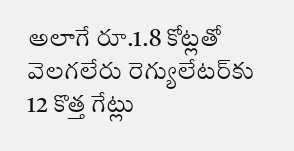అలాగే రూ.1.8 కోట్లతో వెలగలేరు రెగ్యులేటర్‌కు 12 కొత్త గేట్లు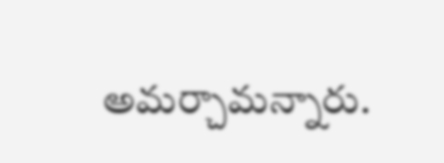అమర్చామన్నారు.